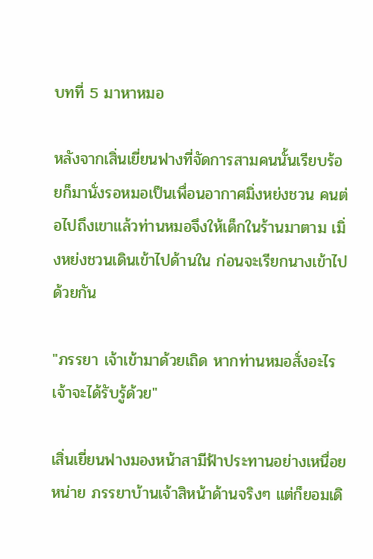บทที่ 5 มาหาหมอ

หลังจากเสิ่นเยี่ยนฟางที่จัดการสามคนนั้นเรียบร้อยก็มานั่งรอหมอเป็นเพื่อนอากาศมิ่งหย่งชวน คนต่อไปถึงเขาแล้วท่านหมอจึงให้เด็กในร้านมาตาม เมิ่งหย่งชวนเดินเข้าไปด้านใน ก่อนจะเรียกนางเข้าไปด้วยกัน

"ภรรยา เจ้าเข้ามาด้วยเถิด หากท่านหมอสั่งอะไรเจ้าจะได้รับรู้ด้วย"

เสิ่นเยี่ยนฟางมองหน้าสามีฟ้าประทานอย่างเหนื่อยหน่าย ภรรยาบ้านเจ้าสิหน้าด้านจริงๆ แต่ก็ยอมเดิ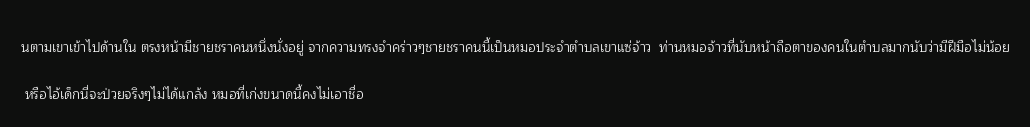นตามเขาเข้าไปด้านใน ตรงหน้ามีชายชราคนหนึ่งนั่งอยู่ จากความทรงจำคร่าวๆชายชราคนนี้เป็นหมอประจำตำบลเขาแซ่จ้าว  ท่านหมอจ้าวที่นับหน้าถือตาของคนในตำบลมากนับว่ามีฝีมือไม่น้อย

 หรือไอ้เด็กนี่จะป่วยจริงๆไม่ได้แกล้ง หมอที่เก่งขนาดนี้คงไม่เอาชื่อ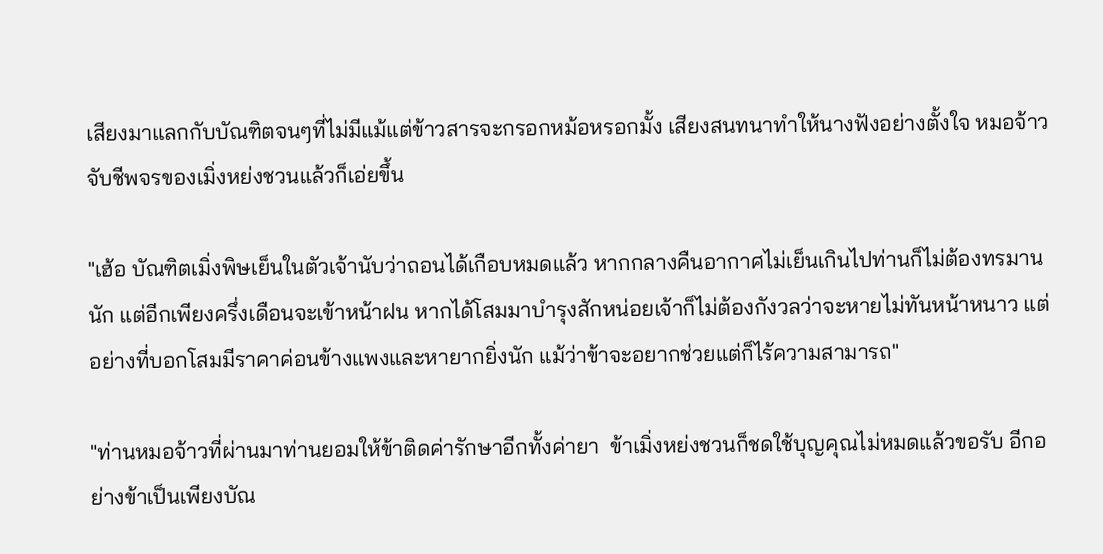เสียงมาแลกกับบัณฑิตจนๆที่ไม่มีแม้แต่ข้าวสารจะกรอกหม้อหรอกมั้ง เสียงสนทนาทำให้นางฟังอย่างตั้งใจ หมอจ้าวจับชีพจรของเมิ่งหย่งชวนแล้วก็เอ่ยขึ้น

"เฮ้อ บัณฑิตเมิ่งพิษเย็นในตัวเจ้านับว่าถอนได้เกือบหมดแล้ว หากกลางคืนอากาศไม่เย็นเกินไปท่านก็ไม่ต้องทรมานนัก แต่อีกเพียงครึ่งเดือนจะเข้าหน้าฝน หากได้โสมมาบำรุงสักหน่อยเจ้าก็ไม่ต้องกังวลว่าจะหายไม่ทันหน้าหนาว แต่อย่างที่บอกโสมมีราคาค่อนข้างแพงและหายากยิ่งนัก แม้ว่าข้าจะอยากช่วยแต่ก็ไร้ความสามารถ"

"ท่านหมอจ้าวที่ผ่านมาท่านยอมให้ข้าติดค่ารักษาอีกทั้งค่ายา  ข้าเมิ่งหย่งชวนก็ชดใช้บุญคุณไม่หมดแล้วขอรับ อีกอย่างข้าเป็นเพียงบัณ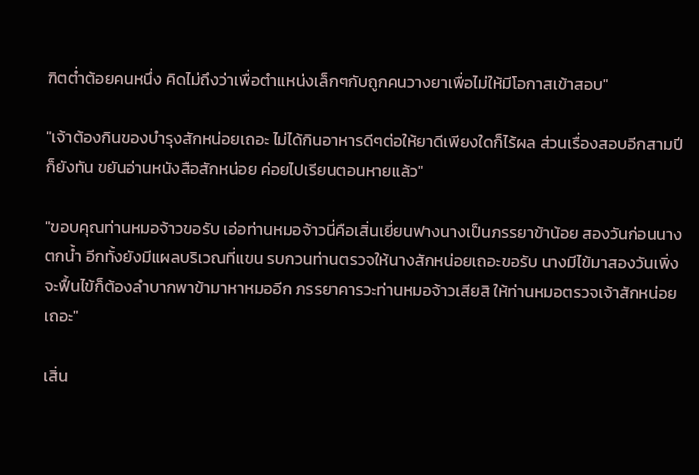ฑิตต่ำต้อยคนหนึ่ง คิดไม่ถึงว่าเพื่อตำแหน่งเล็กๆกับถูกคนวางยาเพื่อไม่ให้มีโอกาสเข้าสอบ"

"เจ้าต้องกินของบำรุงสักหน่อยเถอะ ไม่ได้กินอาหารดีๆต่อให้ยาดีเพียงใดก็ไร้ผล ส่วนเรื่องสอบอีกสามปีก็ยังทัน ขยันอ่านหนังสือสักหน่อย ค่อยไปเรียนตอนหายแล้ว"

"ขอบคุณท่านหมอจ้าวขอรับ เอ่อท่านหมอจ้าวนี่คือเสิ่นเยี่ยนฟางนางเป็นภรรยาข้าน้อย สองวันก่อนนางตกน้ำ อีกทั้งยังมีแผลบริเวณที่แขน รบกวนท่านตรวจให้นางสักหน่อยเถอะขอรับ นางมีไข้มาสองวันเพิ่งจะฟื้นไข้ก็ต้องลำบากพาข้ามาหาหมออีก ภรรยาคารวะท่านหมอจ้าวเสียสิ ให้ท่านหมอตรวจเจ้าสักหน่อยเถอะ"

เสิ่น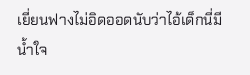เยี่ยนฟางไม่อิดออดนับว่าไอ้เด็กนี่มีน้ำใจ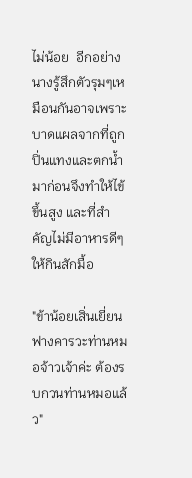ไม่น้อย  อีกอย่างนางรู้สึกตัวรุมๆเหมือนกันอาจเพราะบาดแผลจากที่ถูกปิ่นแทงและตกน้ำมาก่อนจึงทำให้ไข้ขึ้นสูง และที่สำคัญไม่มีอาหารดีๆให้กินสักมื้อ

"ข้าน้อยเสิ่นเยี่ยนฟางคารวะท่านหมอจ้าวเจ้าค่ะ ต้องรบกวนท่านหมอแล้ว"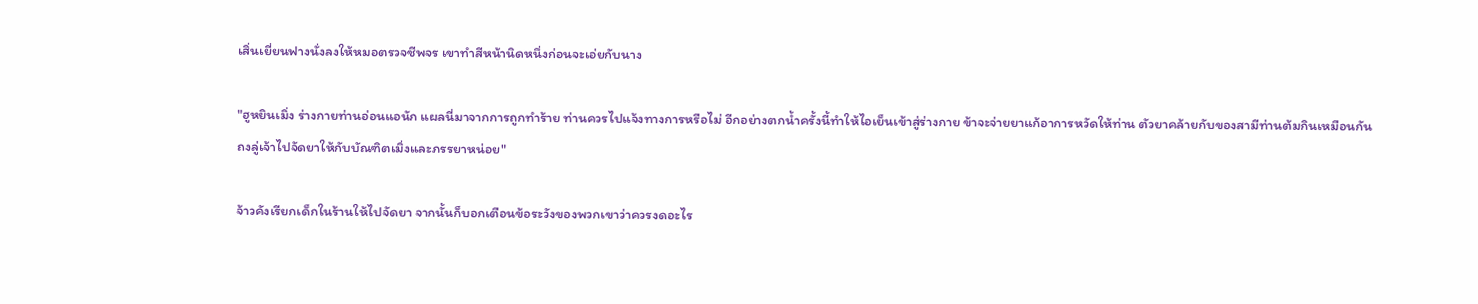เสิ่นเยี่ยนฟางนั่งลงให้หมอตรวจชีพจร เขาทำสีหน้านิดหนึ่งก่อนจะเอ่ยกับนาง

"ฮูหยินเมิ่ง ร่างกายท่านอ่อนแอนัก แผลนี่มาจากการถูกทำร้าย ท่านควรไปแจ้งทางการหรือไม่ อีกอย่างตกน้ำครั้งนี้ทำให้ไอเย็นเข้าสู่ร่างกาย ข้าจะจ่ายยาแก้อาการหวัดให้ท่าน ตัวยาคล้ายกับของสามีท่านต้มกินเหมือนกัน   ถงลู่เจ้าไปจัดยาให้กับบัณฑิตเมิ่งและภรรยาหน่อย"

จ้าวคังเรียกเด็กในร้านให้ไปจัดยา จากนั้นก็บอกเตือนข้อระวังของพวกเขาว่าควรงดอะไร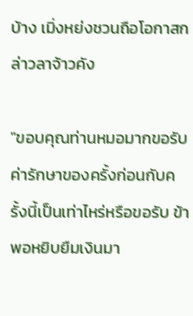บ้าง เมิ่งหย่งชวนถือโอกาสกล่าวลาจ้าวคัง

"ขอบคุณท่านหมอมากขอรับ ค่ารักษาของครั้งก่อนกับครั้งนี้เป็นเท่าไหร่หรือขอรับ ข้าพอหยิบยืมเงินมา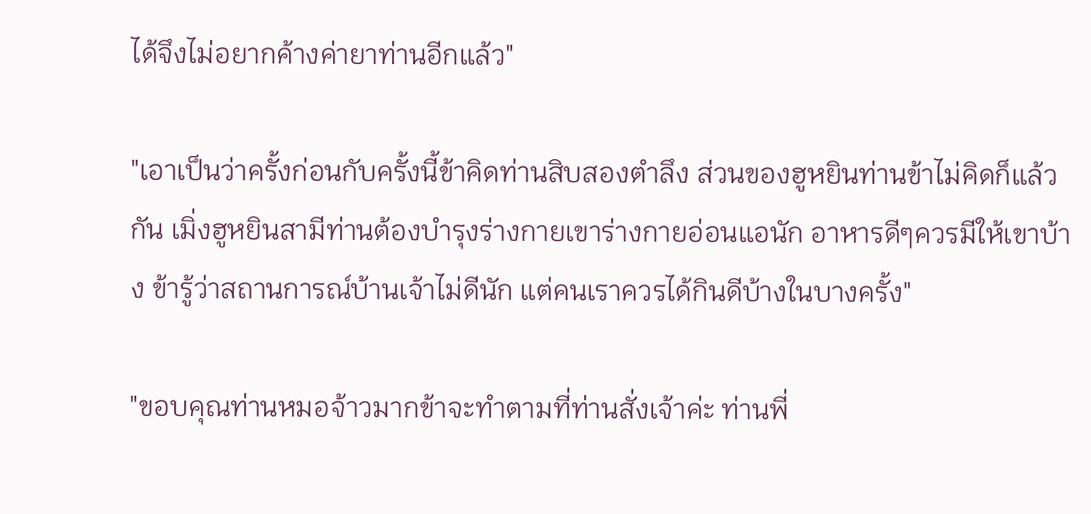ได้จึงไม่อยากค้างค่ายาท่านอีกแล้ว"

"เอาเป็นว่าครั้งก่อนกับครั้งนี้ข้าคิดท่านสิบสองตำลึง ส่วนของฮูหยินท่านข้าไม่คิดก็แล้วกัน เมิ่งฮูหยินสามีท่านต้องบำรุงร่างกายเขาร่างกายอ่อนแอนัก อาหารดีๆควรมีให้เขาบ้าง ข้ารู้ว่าสถานการณ์บ้านเจ้าไม่ดีนัก แต่คนเราควรได้กินดีบ้างในบางครั้ง"

"ขอบคุณท่านหมอจ้าวมากข้าจะทำตามที่ท่านสั่งเจ้าค่ะ ท่านพี่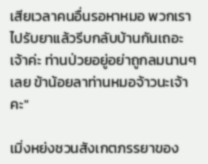เสียเวลาคนอื่นรอหาหมอ พวกเราไปรับยาแล้วรีบกลับบ้านกันเถอะเจ้าค่ะ ท่านป่วยอยู่อย่าถูกลมนานๆเลย ข้าน้อยลาท่านหมอจ้าวนะเจ้าคะ"

เมิ่งหย่งชวนสังเกตภรรยาของ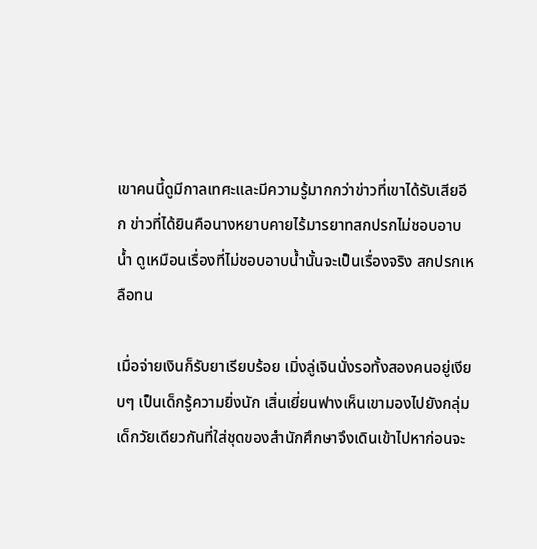เขาคนนี้ดูมีกาลเทศะและมีความรู้มากกว่าข่าวที่เขาได้รับเสียอีก ข่าวที่ได้ยินคือนางหยาบคายไร้มารยาทสกปรกไม่ชอบอาบน้ำ ดูเหมือนเรื่องที่ไม่ชอบอาบน้ำนั้นจะเป็นเรื่องจริง สกปรกเหลือทน

เมื่อจ่ายเงินก็รับยาเรียบร้อย เมิ่งลู่เจินนั่งรอทั้งสองคนอยู่เงียบๆ เป็นเด็กรู้ความยิ่งนัก เสิ่นเยี่ยนฟางเห็นเขามองไปยังกลุ่มเด็กวัยเดียวกันที่ใส่ชุดของสำนักศึกษาจึงเดินเข้าไปหาก่อนจะ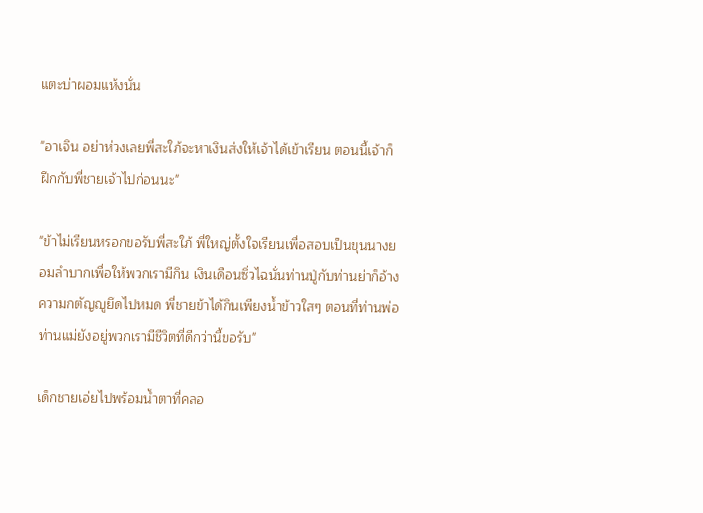แตะบ่าผอมแห้งนั่น

"อาเจิน อย่าห่วงเลยพี่สะใภ้จะหาเงินส่งให้เจ้าได้เข้าเรียน ตอนนี้เจ้าก็ฝึกกับพี่ชายเจ้าไปก่อนนะ"

"ข้าไม่เรียนหรอกขอรับพี่สะใภ้ พี่ใหญ่ตั้งใจเรียนเพื่อสอบเป็นขุนนางยอมลำบากเพื่อให้พวกเรามีกิน เงินเดือนซิ่วไฉนั่นท่านปู่กับท่านย่าก็อ้างความกตัญญูยึดไปหมด พี่ชายข้าได้กินเพียงน้ำข้าวใสๆ ตอนที่ท่านพ่อท่านแม่ยังอยู่พวกเรามีชีวิตที่ดีกว่านี้ขอรับ"

เด็กชายเอ่ยไปพร้อมน้ำตาที่คลอ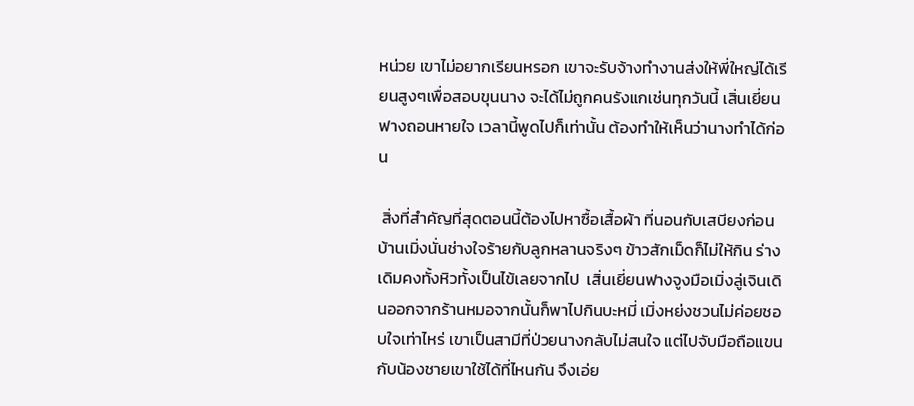หน่วย เขาไม่อยากเรียนหรอก เขาจะรับจ้างทำงานส่งให้พี่ใหญ่ได้เรียนสูงๆเพื่อสอบขุนนาง จะได้ไม่ถูกคนรังแกเช่นทุกวันนี้ เสิ่นเยี่ยนฟางถอนหายใจ เวลานี้พูดไปก็เท่านั้น ต้องทำให้เห็นว่านางทำได้ก่อน

 สิ่งที่สำคัญที่สุดตอนนี้ต้องไปหาซื้อเสื้อผ้า ที่นอนกับเสบียงก่อน บ้านเมิ่งนั่นช่างใจร้ายกับลูกหลานจริงๆ ข้าวสักเม็ดก็ไม่ให้กิน ร่างเดิมคงทั้งหิวทั้งเป็นไข้เลยจากไป  เสิ่นเยี่ยนฟางจูงมือเมิ่งลู่เจินเดินออกจากร้านหมอจากนั้นก็พาไปกินบะหมี่ เมิ่งหย่งชวนไม่ค่อยชอบใจเท่าไหร่ เขาเป็นสามีที่ป่วยนางกลับไม่สนใจ แต่ไปจับมือถือแขนกับน้องชายเขาใช้ได้ที่ไหนกัน จึงเอ่ย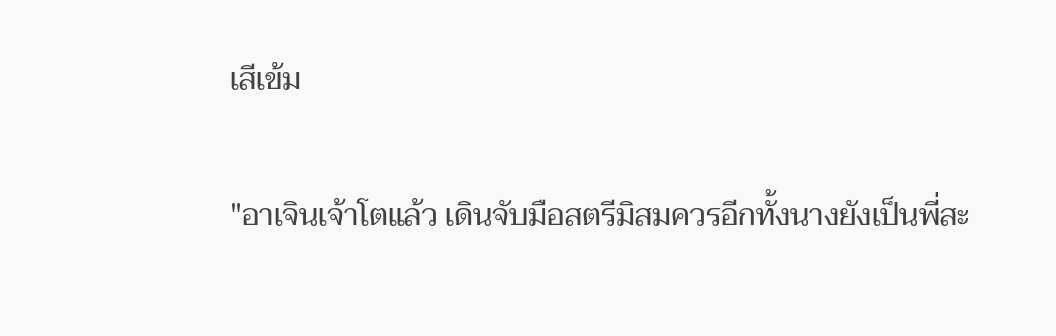เสีเข้ม

"อาเจินเจ้าโตแล้ว เดินจับมือสตรีมิสมควรอีกทั้งนางยังเป็นพี่สะ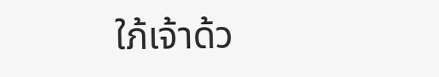ใภ้เจ้าด้ว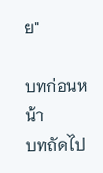ย"

บทก่อนหน้า
บทถัดไป